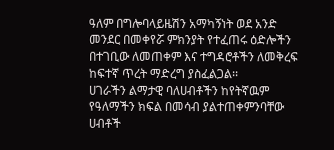ዓለም በግሎባላይዜሽን አማካኝነት ወደ አንድ መንደር በመቀየሯ ምክንያት የተፈጠሩ ዕድሎችን በተገቢው ለመጠቀም እና ተግዳሮቶችን ለመቅረፍ ከፍተኛ ጥረት ማድረግ ያስፈልጋል፡፡
ሀገራችን ልማታዊ ባለሀብቶችን ከየትኛዉም የዓለማችን ክፍል በመሳብ ያልተጠቀምንባቸው ሀብቶች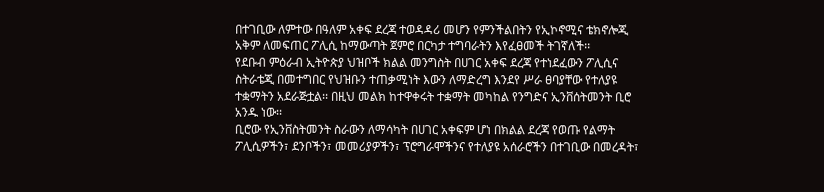በተገቢው ለምተው በዓለም አቀፍ ደረጃ ተወዳዳሪ መሆን የምንችልበትን የኢኮኖሚና ቴክኖሎጂ አቅም ለመፍጠር ፖሊሲ ከማውጣት ጀምሮ በርካታ ተግባራትን እየፈፀመች ትገኛለች፡፡
የደቡብ ምዕራብ ኢትዮጵያ ህዝቦች ክልል መንግስት በሀገር አቀፍ ደረጃ የተነደፈውን ፖሊሲና ስትራቴጂ በመተግበር የህዝቡን ተጠቃሚነት እውን ለማድረግ እንደየ ሥራ ፀባያቸው የተለያዩ ተቋማትን አደራጅቷል፡፡ በዚህ መልክ ከተዋቀሩት ተቋማት መካከል የንግድና ኢንቨሰትመንት ቢሮ አንዱ ነው፡፡
ቢሮው የኢንቨስትመንት ስራውን ለማሳካት በሀገር አቀፍም ሆነ በክልል ደረጃ የወጡ የልማት ፖሊሲዎችን፣ ደንቦችን፣ መመሪያዎችን፣ ፕሮግራሞችንና የተለያዩ አሰራሮችን በተገቢው በመረዳት፣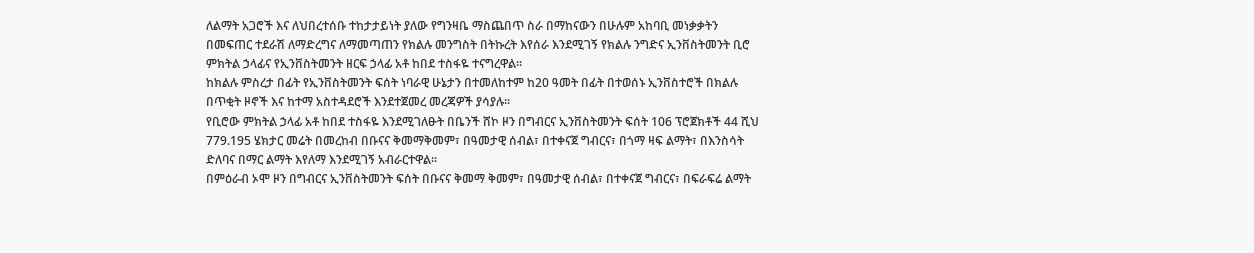ለልማት አጋሮች እና ለህበረተሰቡ ተከታታይነት ያለው የግንዛቤ ማስጨበጥ ስራ በማከናውን በሁሉም አከባቢ መነቃቃትን በመፍጠር ተደራሽ ለማድረግና ለማመጣጠን የክልሉ መንግስት በትኩረት እየሰራ እንደሚገኝ የክልሉ ንግድና ኢንቨስትመንት ቢሮ ምክትል ኃላፊና የኢንቨስትመንት ዘርፍ ኃላፊ አቶ ከበደ ተስፋዬ ተናግረዋል፡፡
ከክልሉ ምስረታ በፊት የኢንቨስትመንት ፍሰት ነባራዊ ሁኔታን በተመለከተም ከ20 ዓመት በፊት በተወሰኑ ኢንቨስተሮች በክልሉ በጥቂት ዞኖች እና ከተማ አስተዳደሮች እንደተጀመረ መረጃዎች ያሳያሉ፡፡
የቢሮው ምክትል ኃላፊ አቶ ከበደ ተስፋዬ እንደሚገለፁት በቤንች ሸኮ ዞን በግብርና ኢንቨስትመንት ፍሰት 106 ፕሮጀክቶች 44 ሺህ 779.195 ሄክታር መሬት በመረከብ በቡናና ቅመማቅመም፣ በዓመታዊ ሰብል፣ በተቀናጀ ግብርና፣ በጎማ ዛፍ ልማት፣ በእንስሳት ድለባና በማር ልማት እየለማ እንደሚገኝ አብራርተዋል፡፡
በምዕራብ ኦሞ ዞን በግብርና ኢንቨስትመንት ፍሰት በቡናና ቅመማ ቅመም፣ በዓመታዊ ሰብል፣ በተቀናጀ ግብርና፣ በፍራፍሬ ልማት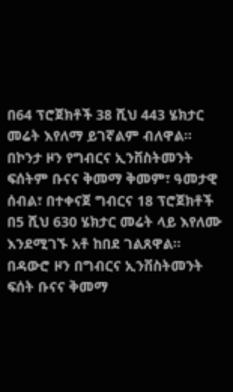በ64 ፕሮጀክቶች 38 ሺህ 443 ሄክታር መሬት እየለማ ይገኛልም ብለዋል፡፡
በኮንታ ዞን የግብርና ኢንቨስትመንት ፍሰትም ቡናና ቅመማ ቅመም፣ ዓመታዊ ሰብል፣ በተቀናጀ ግብርና 18 ፕሮጀክቶች በ5 ሺህ 630 ሄክታር መሬት ላይ እየለሙ እንደሚገኙ አቶ ከበደ ገልጸዋል፡፡
በዳውሮ ዞን በግብርና ኢንቨስትመንት ፍሰት ቡናና ቅመማ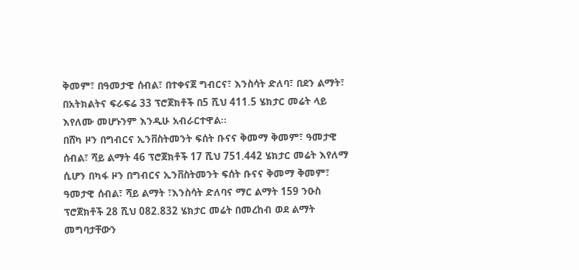ቅመም፣ በዓመታዊ ሰብል፣ በተቀናጀ ግብርና፣ እንስሳት ድለባ፣ በደን ልማት፣ በአትክልትና ፍራፍሬ 33 ፕሮጀክቶች በ5 ሺህ 411.5 ሄክታር መሬት ላይ እየለሙ መሆኑንም እንዲሁ አብራርተዋል፡፡
በሸካ ዞን በግብርና ኢንቨስትመንት ፍሰት ቡናና ቅመማ ቅመም፣ ዓመታዊ ሰብል፣ ሻይ ልማት 46 ፕሮጀክቶች 17 ሺህ 751.442 ሄክታር መሬት እየለማ ሲሆን በካፋ ዞን በግብርና ኢንቨስትመንት ፍሰት ቡናና ቅመማ ቅመም፣ ዓመታዊ ሰብል፣ ሻይ ልማት ፣እንስሳት ድለባና ማር ልማት 159 ንዑስ ፕሮጀክቶች 28 ሺህ 082.832 ሄክታር መሬት በመረከብ ወደ ልማት መግባታቸውን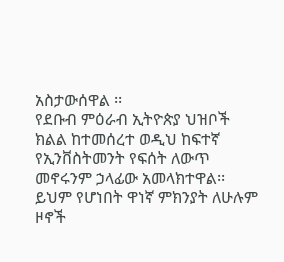አስታውሰዋል ፡፡
የደቡብ ምዕራብ ኢትዮጵያ ህዝቦች ክልል ከተመሰረተ ወዲህ ከፍተኛ የኢንቨስትመንት የፍሰት ለውጥ መኖሩንም ኃላፊው አመላክተዋል፡፡
ይህም የሆነበት ዋነኛ ምክንያት ለሁሉም ዞኖች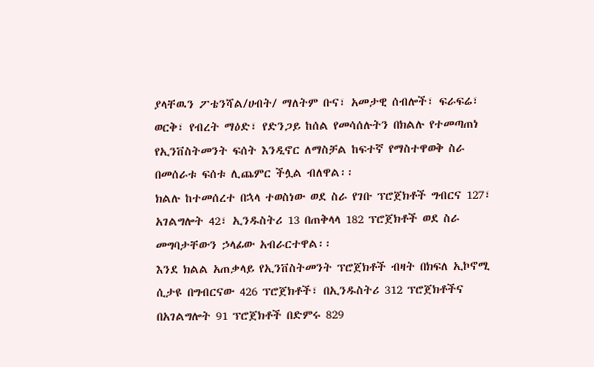ያላቸዉን ፖቴንሻል/ሀብት/ ማለትም ቡና፣ አመታዊ ሰብሎች፣ ፍራፍሬ፣ ወርቅ፣ የብረት ማዕድ፣ የድንጋይ ከሰል የመሳሰሉትን በክልሉ የተመጣጠነ የኢንቨስትመንት ፍሰት እንዲኖር ለማስቻል ከፍተኛ የማስተዋወቅ ስራ በመሰራቱ ፍሰቱ ሊጨምር ችሏል ብለዋል፡፡
ክልሉ ከተመሰረተ በኋላ ተወስነው ወደ ስራ የገቡ ፕሮጀክቶች ግብርና 127፣ አገልግሎት 42፣ ኢንዱስትሪ 13 በጠቅላላ 182 ፕሮጀክቶች ወደ ስራ መግባታቸውን ኃላፊው አብራርተዋል፡፡
እንደ ክልል አጠቃላይ የኢንቨስትመንት ፕሮጀክቶች ብዛት በክፍለ ኢኮኖሚ ሲታዩ በግብርናው 426 ፕሮጀክቶች፣ በኢንዱስትሪ 312 ፕሮጀክቶችና በአገልግሎት 91 ፕሮጀክቶች በድምሩ 829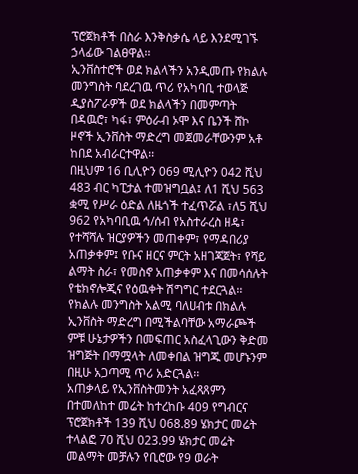ፕሮጀክቶች በስራ እንቅስቃሴ ላይ እንደሚገኙ ኃላፊው ገልፀዋል፡፡
ኢንቨስተሮች ወደ ክልላችን አንዲመጡ የክልሉ መንግስት ባደረገዉ ጥሪ የአካባቢ ተወላጅ ዲያስፖራዎች ወደ ክልላችን በመምጣት በዳዉሮ፣ ካፋ፣ ምዕራብ ኦሞ እና ቤንች ሸኮ ዞኖች ኢንቨስት ማድረግ መጀመራቸውንም አቶ ከበደ አብራርተዋል፡፡
በዚህም 16 ቢሊዮን 069 ሚሊዮን 042 ሺህ 483 ብር ካፒታል ተመዝግቧል፤ ለ1 ሺህ 563 ቋሚ የሥራ ዕድል ለዜጎች ተፈጥሯል ፣ለ5 ሺህ 962 የአካባቢዉ ኅ/ሰብ የአስተራረስ ዘዴ፣ የተሻሻሉ ዝርያዎችን መጠቀም፣ የማዳበሪያ አጠቃቀም፤ የቡና ዘርና ምርት አዘገጃጀት፣ የሻይ ልማት ስራ፣ የመስኖ አጠቃቀም እና በመሳሰሉት የቴክኖሎጂና የዕዉቀት ሽግግር ተደርጓል፡፡
የክልሉ መንግስት አልሚ ባለሀብቱ በክልሉ ኢንቨስት ማድረግ በሚችልባቸው አማራጮች ምቹ ሁኔታዎችን በመፍጠር አስፈላጊውን ቅድመ ዝግጅት በማሟላት ለመቀበል ዝግጁ መሆኑንም በዚሁ አጋጣሚ ጥሪ አድርጓል፡፡
አጠቃላይ የኢንቨስትመንት አፈጻጸምን በተመለከተ መሬት ከተረከቡ 409 የግብርና ፕሮጀክቶች 139 ሺህ 068.89 ሄክታር መሬት ተላልፎ 70 ሺህ 023.99 ሄክታር መሬት መልማት መቻሉን የቢሮው የ9 ወራት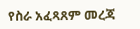የስራ አፈጻጸም መረጃ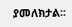ያመለክታል፡፡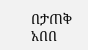በታጠቅ አበበ